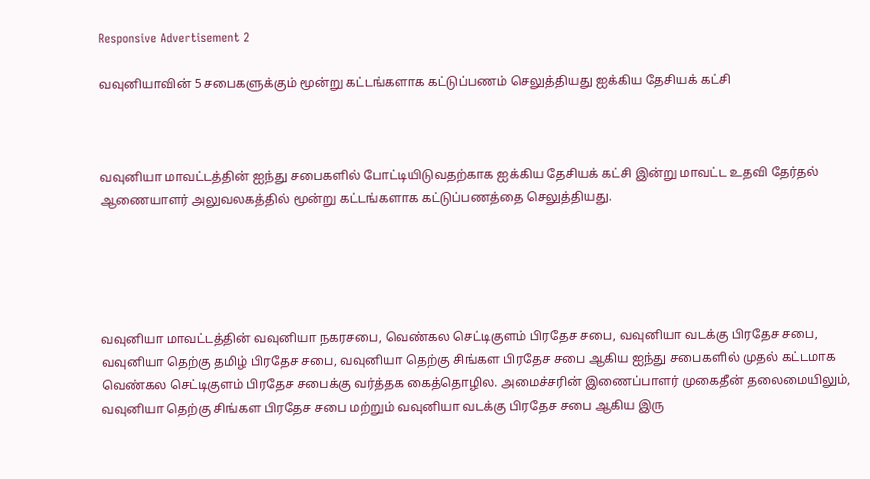Responsive Advertisement 2

வவுனியாவின் 5 சபைகளுக்கும் மூன்று கட்டங்களாக கட்டுப்பணம் செலுத்தியது ஐக்கிய தேசியக் கட்சி



வவுனியா மாவட்டத்தின் ஐந்து சபைகளில் போட்டியிடுவதற்காக ஐக்கிய தேசியக் கட்சி இன்று மாவட்ட உதவி தேர்தல் ஆணையாளர் அலுவலகத்தில் மூன்று கட்டங்களாக கட்டுப்பணத்தை செலுத்தியது.





வவுனியா மாவட்டத்தின் வவுனியா நகரசபை, வெண்கல செட்டிகுளம் பிரதேச சபை, வவுனியா வடக்கு பிரதேச சபை, வவுனியா தெற்கு தமிழ் பிரதேச சபை, வவுனியா தெற்கு சிங்கள பிரதேச சபை ஆகிய ஐந்து சபைகளில் முதல் கட்டமாக வெண்கல செட்டிகுளம் பிரதேச சபைக்கு வர்த்தக கைத்தொழில. அமைச்சரின் இணைப்பாளர் முகைதீன் தலைமையிலும், வவுனியா தெற்கு சிங்கள பிரதேச சபை மற்றும் வவுனியா வடக்கு பிரதேச சபை ஆகிய இரு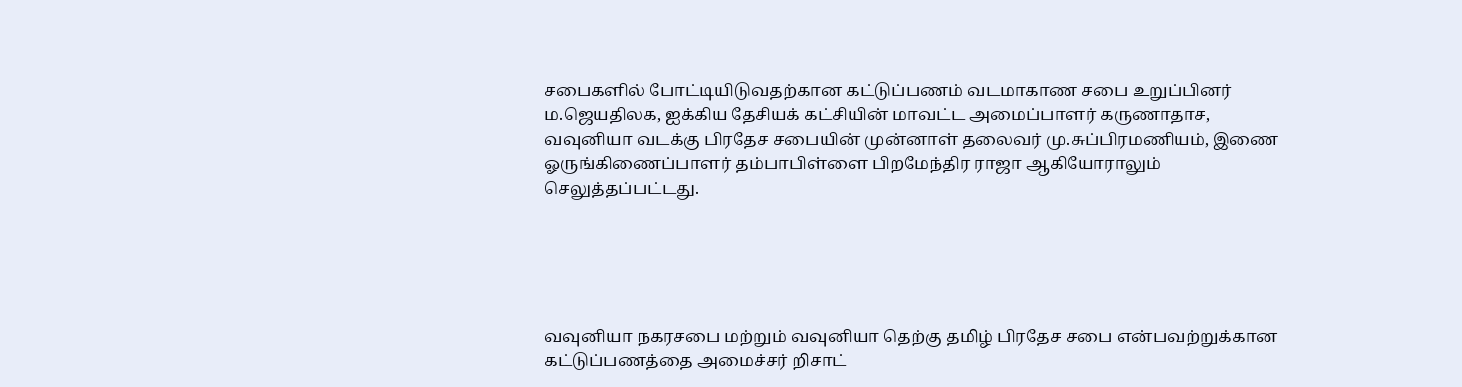சபைகளில் போட்டியிடுவதற்கான கட்டுப்பணம் வடமாகாண சபை உறுப்பினர் ம.ஜெயதிலக, ஐக்கிய தேசியக் கட்சியின் மாவட்ட அமைப்பாளர் கருணாதாச, வவுனியா வடக்கு பிரதேச சபையின் முன்னாள் தலைவர் மு.சுப்பிரமணியம், இணை ஓருங்கிணைப்பாளர் தம்பாபிள்ளை பிறமேந்திர ராஜா ஆகியோராலும் செலுத்தப்பட்டது.





வவுனியா நகரசபை மற்றும் வவுனியா தெற்கு தமிழ் பிரதேச சபை என்பவற்றுக்கான கட்டுப்பணத்தை அமைச்சர் றிசாட்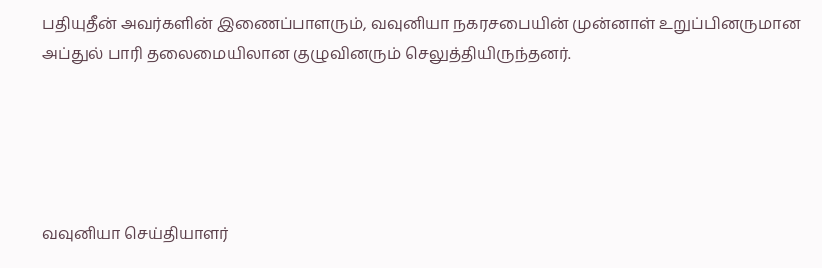பதியுதீன் அவர்களின் இணைப்பாளரும், வவுனியா நகரசபையின் முன்னாள் உறுப்பினருமான அப்துல் பாரி தலைமையிலான குழுவினரும் செலுத்தியிருந்தனர்.





வவுனியா செய்தியாளர்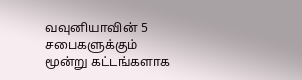வவுனியாவின் 5 சபைகளுக்கும் மூன்று கட்டங்களாக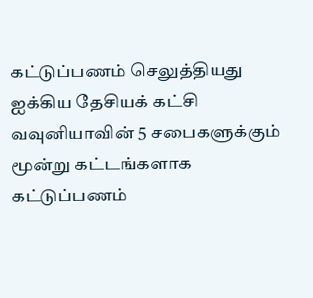கட்டுப்பணம் செலுத்தியது ஐக்கிய தேசியக் கட்சி வவுனியாவின் 5 சபைகளுக்கும் மூன்று கட்டங்களாக கட்டுப்பணம்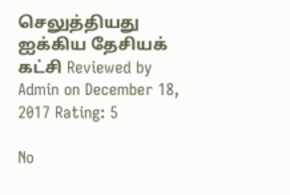செலுத்தியது ஐக்கிய தேசியக் கட்சி Reviewed by Admin on December 18, 2017 Rating: 5

No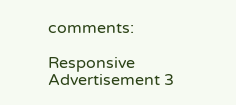comments:

Responsive Advertisement 3